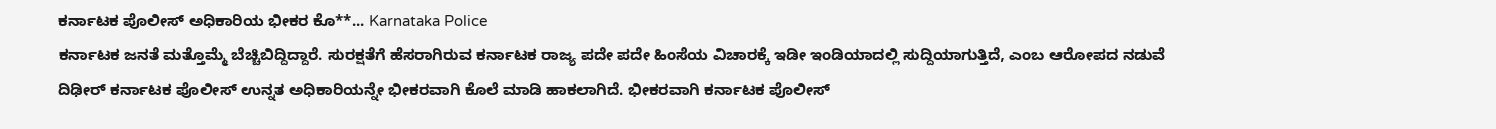ಕರ್ನಾಟಕ ಪೊಲೀಸ್ ಅಧಿಕಾರಿಯ ಭೀಕರ ಕೊ**... Karnataka Police
ಕರ್ನಾಟಕ ಜನತೆ ಮತ್ತೊಮ್ಮೆ ಬೆಚ್ಚಿಬಿದ್ದಿದ್ದಾರೆ. ಸುರಕ್ಷತೆಗೆ ಹೆಸರಾಗಿರುವ ಕರ್ನಾಟಕ ರಾಜ್ಯ ಪದೇ ಪದೇ ಹಿಂಸೆಯ ವಿಚಾರಕ್ಕೆ ಇಡೀ ಇಂಡಿಯಾದಲ್ಲಿ ಸುದ್ದಿಯಾಗುತ್ತಿದೆ, ಎಂಬ ಆರೋಪದ ನಡುವೆ ದಿಢೀರ್ ಕರ್ನಾಟಕ ಪೊಲೀಸ್ ಉನ್ನತ ಅಧಿಕಾರಿಯನ್ನೇ ಭೀಕರವಾಗಿ ಕೊಲೆ ಮಾಡಿ ಹಾಕಲಾಗಿದೆ. ಭೀಕರವಾಗಿ ಕರ್ನಾಟಕ ಪೊಲೀಸ್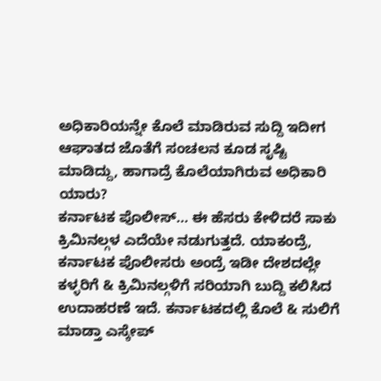ಅಧಿಕಾರಿಯನ್ನೇ ಕೊಲೆ ಮಾಡಿರುವ ಸುದ್ದಿ ಇದೀಗ ಆಘಾತದ ಜೊತೆಗೆ ಸಂಚಲನ ಕೂಡ ಸೃಷ್ಟಿ ಮಾಡಿದ್ದು, ಹಾಗಾದ್ರೆ ಕೊಲೆಯಾಗಿರುವ ಅಧಿಕಾರಿ ಯಾರು?
ಕರ್ನಾಟಕ ಪೊಲೀಸ್... ಈ ಹೆಸರು ಕೇಳಿದರೆ ಸಾಕು ಕ್ರಿಮಿನಲ್ಗಳ ಎದೆಯೇ ನಡುಗುತ್ತದೆ. ಯಾಕಂದ್ರೆ, ಕರ್ನಾಟಕ ಪೊಲೀಸರು ಅಂದ್ರೆ ಇಡೀ ದೇಶದಲ್ಲೇ ಕಳ್ಳರಿಗೆ & ಕ್ರಿಮಿನಲ್ಗಳಿಗೆ ಸರಿಯಾಗಿ ಬುದ್ದಿ ಕಲಿಸಿದ ಉದಾಹರಣೆ ಇದೆ. ಕರ್ನಾಟಕದಲ್ಲಿ ಕೊಲೆ & ಸುಲಿಗೆ ಮಾಡ್ತಾ ಎಸ್ಕೇಪ್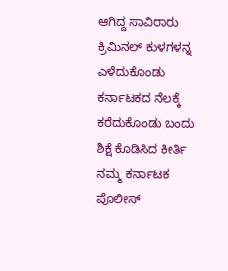ಆಗಿದ್ದ ಸಾವಿರಾರು ಕ್ರಿಮಿನಲ್ ಕುಳಗಳನ್ನ ಎಳೆದುಕೊಂಡು ಕರ್ನಾಟಕದ ನೆಲಕ್ಕೆ ಕರೆದುಕೊಂಡು ಬಂದು ಶಿಕ್ಷೆ ಕೊಡಿಸಿದ ಕೀರ್ತಿ ನಮ್ಮ ಕರ್ನಾಟಕ ಪೊಲೀಸ್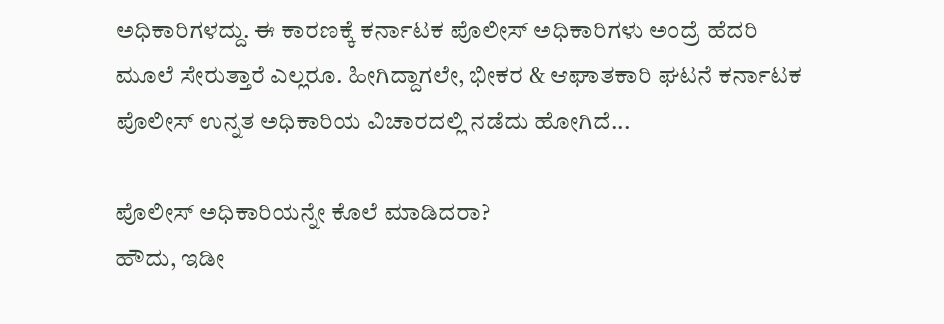ಅಧಿಕಾರಿಗಳದ್ದು. ಈ ಕಾರಣಕ್ಕೆ ಕರ್ನಾಟಕ ಪೊಲೀಸ್ ಅಧಿಕಾರಿಗಳು ಅಂದ್ರೆ ಹೆದರಿ ಮೂಲೆ ಸೇರುತ್ತಾರೆ ಎಲ್ಲರೂ. ಹೀಗಿದ್ದಾಗಲೇ, ಭೀಕರ & ಆಘಾತಕಾರಿ ಘಟನೆ ಕರ್ನಾಟಕ ಪೊಲೀಸ್ ಉನ್ನತ ಅಧಿಕಾರಿಯ ವಿಚಾರದಲ್ಲಿ ನಡೆದು ಹೋಗಿದೆ...

ಪೊಲೀಸ್ ಅಧಿಕಾರಿಯನ್ನೇ ಕೊಲೆ ಮಾಡಿದರಾ?
ಹೌದು, ಇಡೀ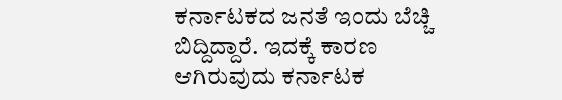ಕರ್ನಾಟಕದ ಜನತೆ ಇಂದು ಬೆಚ್ಚಿ ಬಿದ್ದಿದ್ದಾರೆ. ಇದಕ್ಕೆ ಕಾರಣ ಆಗಿರುವುದು ಕರ್ನಾಟಕ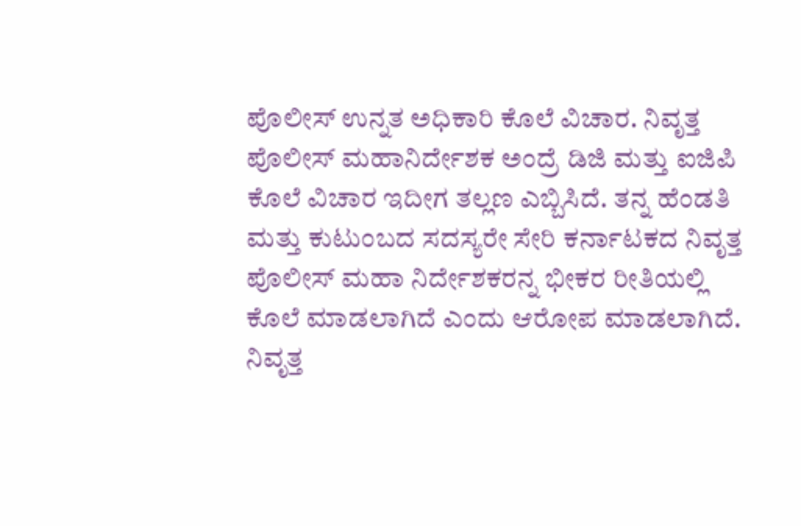ಪೊಲೀಸ್ ಉನ್ನತ ಅಧಿಕಾರಿ ಕೊಲೆ ವಿಚಾರ. ನಿವೃತ್ತ ಪೊಲೀಸ್ ಮಹಾನಿರ್ದೇಶಕ ಅಂದ್ರೆ ಡಿಜಿ ಮತ್ತು ಐಜಿಪಿ ಕೊಲೆ ವಿಚಾರ ಇದೀಗ ತಲ್ಲಣ ಎಬ್ಬಿಸಿದೆ. ತನ್ನ ಹೆಂಡತಿ ಮತ್ತು ಕುಟುಂಬದ ಸದಸ್ಯರೇ ಸೇರಿ ಕರ್ನಾಟಕದ ನಿವೃತ್ತ ಪೊಲೀಸ್ ಮಹಾ ನಿರ್ದೇಶಕರನ್ನ ಭೀಕರ ರೀತಿಯಲ್ಲಿ ಕೊಲೆ ಮಾಡಲಾಗಿದೆ ಎಂದು ಆರೋಪ ಮಾಡಲಾಗಿದೆ.
ನಿವೃತ್ತ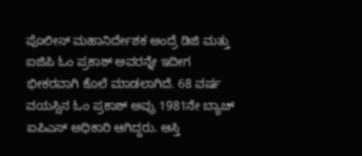ಪೊಲೀಸ್ ಮಹಾನಿರ್ದೇಶಕ ಅಂದ್ರೆ ಡಿಜಿ ಮತ್ತು ಐಜಿಪಿ ಓಂ ಪ್ರಕಾಶ್ ಅವರನ್ನೇ ಇದೀಗ ಭೀಕರವಾಗಿ ಕೊಲೆ ಮಾಡಲಾಗಿದೆ. 68 ವರ್ಷ ವಯಸ್ಸಿನ ಓಂ ಪ್ರಕಾಶ್ ಅವ್ರು 1981ನೇ ಬ್ಯಾಚ್ ಐಪಿಎಸ್ ಅಧಿಕಾರಿ ಆಗಿದ್ದರು. ಆಸ್ತಿ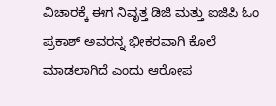ವಿಚಾರಕ್ಕೆ ಈಗ ನಿವೃತ್ತ ಡಿಜಿ ಮತ್ತು ಐಜಿಪಿ ಓಂ ಪ್ರಕಾಶ್ ಅವರನ್ನ ಭೀಕರವಾಗಿ ಕೊಲೆ ಮಾಡಲಾಗಿದೆ ಎಂದು ಆರೋಪ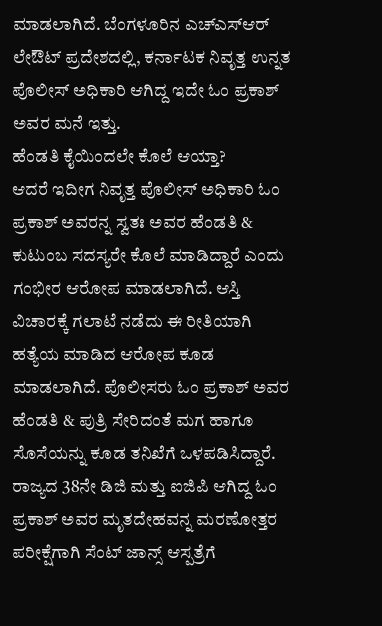ಮಾಡಲಾಗಿದೆ. ಬೆಂಗಳೂರಿನ ಎಚ್ಎಸ್ಆರ್ ಲೇಔಟ್ ಪ್ರದೇಶದಲ್ಲಿ, ಕರ್ನಾಟಕ ನಿವೃತ್ತ ಉನ್ನತ ಪೊಲೀಸ್ ಅಧಿಕಾರಿ ಆಗಿದ್ದ ಇದೇ ಓಂ ಪ್ರಕಾಶ್ ಅವರ ಮನೆ ಇತ್ತು.
ಹೆಂಡತಿ ಕೈಯಿಂದಲೇ ಕೊಲೆ ಆಯ್ತಾ?
ಆದರೆ ಇದೀಗ ನಿವೃತ್ತ ಪೊಲೀಸ್ ಅಧಿಕಾರಿ ಓಂ ಪ್ರಕಾಶ್ ಅವರನ್ನ ಸ್ವತಃ ಅವರ ಹೆಂಡತಿ & ಕುಟುಂಬ ಸದಸ್ಯರೇ ಕೊಲೆ ಮಾಡಿದ್ದಾರೆ ಎಂದು ಗಂಭೀರ ಆರೋಪ ಮಾಡಲಾಗಿದೆ. ಆಸ್ತಿ ವಿಚಾರಕ್ಕೆ ಗಲಾಟೆ ನಡೆದು ಈ ರೀತಿಯಾಗಿ ಹತ್ಯೆಯ ಮಾಡಿದ ಆರೋಪ ಕೂಡ ಮಾಡಲಾಗಿದೆ. ಪೊಲೀಸರು ಓಂ ಪ್ರಕಾಶ್ ಅವರ ಹೆಂಡತಿ & ಪುತ್ರಿ ಸೇರಿದಂತೆ ಮಗ ಹಾಗೂ ಸೊಸೆಯನ್ನು ಕೂಡ ತನಿಖೆಗೆ ಒಳಪಡಿಸಿದ್ದಾರೆ. ರಾಜ್ಯದ 38ನೇ ಡಿಜಿ ಮತ್ತು ಐಜಿಪಿ ಆಗಿದ್ದ ಓಂ ಪ್ರಕಾಶ್ ಅವರ ಮೃತದೇಹವನ್ನ ಮರಣೋತ್ತರ ಪರೀಕ್ಷೆಗಾಗಿ ಸೆಂಟ್ ಜಾನ್ಸ್ ಆಸ್ಪತ್ರೆಗೆ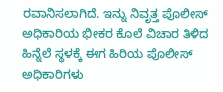ರವಾನಿಸಲಾಗಿದೆ. ಇನ್ನು ನಿವೃತ್ತ ಪೊಲೀಸ್ ಅಧಿಕಾರಿಯ ಭೀಕರ ಕೊಲೆ ವಿಚಾರ ತಿಳಿದ ಹಿನ್ನೆಲೆ ಸ್ಥಳಕ್ಕೆ ಈಗ ಹಿರಿಯ ಪೊಲೀಸ್ ಅಧಿಕಾರಿಗಳು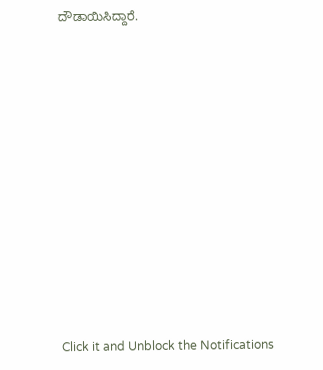ದೌಡಾಯಿಸಿದ್ದಾರೆ.












Click it and Unblock the Notifications